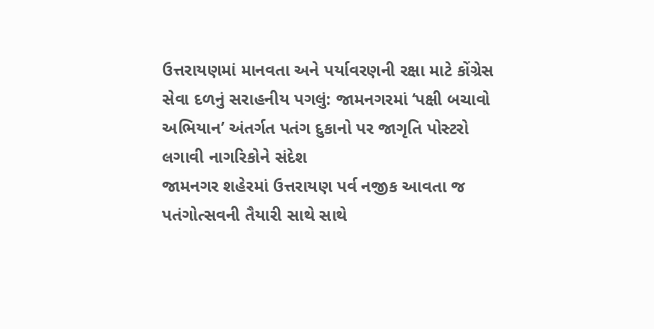ઉત્તરાયણમાં માનવતા અને પર્યાવરણની રક્ષા માટે કોંગ્રેસ સેવા દળનું સરાહનીય પગલું: જામનગરમાં ‘પક્ષી બચાવો અભિયાન’ અંતર્ગત પતંગ દુકાનો પર જાગૃતિ પોસ્ટરો લગાવી નાગરિકોને સંદેશ
જામનગર શહેરમાં ઉત્તરાયણ પર્વ નજીક આવતા જ પતંગોત્સવની તૈયારી સાથે સાથે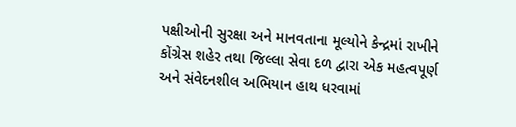પક્ષીઓની સુરક્ષા અને માનવતાના મૂલ્યોને કેન્દ્રમાં રાખીને કોંગ્રેસ શહેર તથા જિલ્લા સેવા દળ દ્વારા એક મહત્વપૂર્ણ અને સંવેદનશીલ અભિયાન હાથ ધરવામાં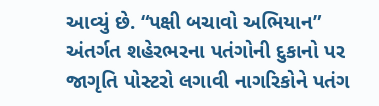આવ્યું છે. “પક્ષી બચાવો અભિયાન” અંતર્ગત શહેરભરના પતંગોની દુકાનો પર જાગૃતિ પોસ્ટરો લગાવી નાગરિકોને પતંગ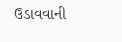ઉડાવવાની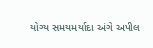યોગ્ય સમયમર્યાદા અંગે અપીલ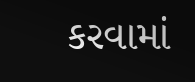કરવામાં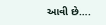આવી છે….